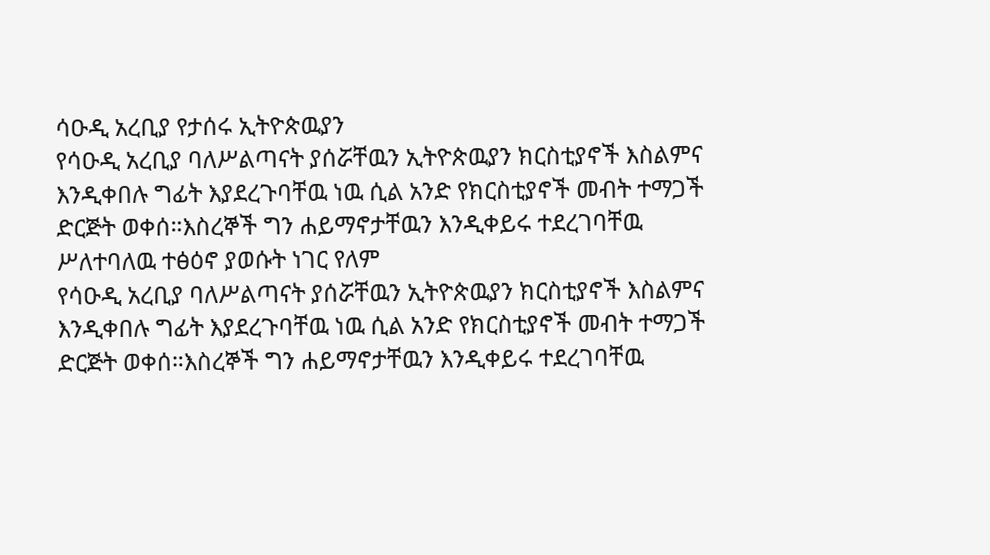ሳዑዲ አረቢያ የታሰሩ ኢትዮጵዉያን
የሳዑዲ አረቢያ ባለሥልጣናት ያሰሯቸዉን ኢትዮጵዉያን ክርስቲያኖች እስልምና እንዲቀበሉ ግፊት እያደረጉባቸዉ ነዉ ሲል አንድ የክርስቲያኖች መብት ተማጋች ድርጅት ወቀሰ።እስረኞች ግን ሐይማኖታቸዉን እንዲቀይሩ ተደረገባቸዉ ሥለተባለዉ ተፅዕኖ ያወሱት ነገር የለም
የሳዑዲ አረቢያ ባለሥልጣናት ያሰሯቸዉን ኢትዮጵዉያን ክርስቲያኖች እስልምና እንዲቀበሉ ግፊት እያደረጉባቸዉ ነዉ ሲል አንድ የክርስቲያኖች መብት ተማጋች ድርጅት ወቀሰ።እስረኞች ግን ሐይማኖታቸዉን እንዲቀይሩ ተደረገባቸዉ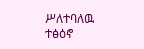ሥለተባለዉ ተፅዕኖ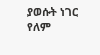ያወሱት ነገር የለም